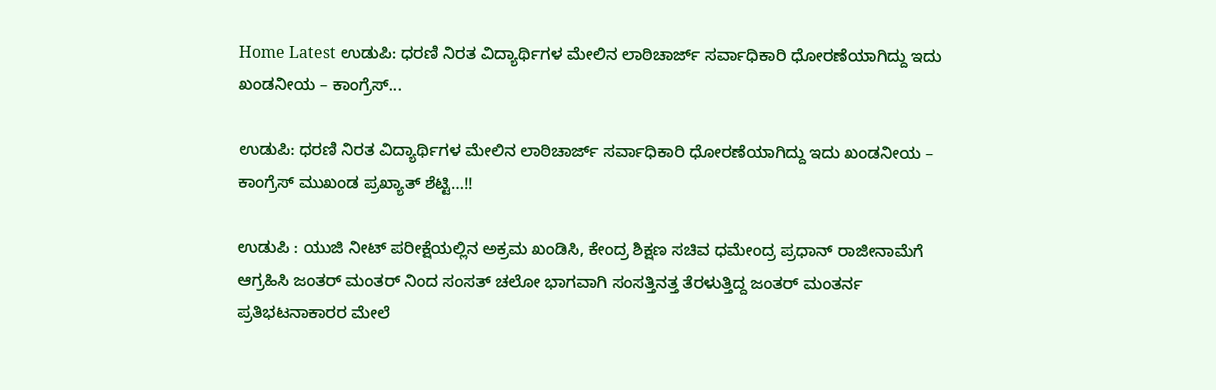Home Latest ಉಡುಪಿ: ಧರಣಿ ನಿರತ ವಿದ್ಯಾರ್ಥಿಗಳ ಮೇಲಿನ ಲಾಠಿಚಾರ್ಜ್ ಸರ್ವಾಧಿಕಾರಿ ಧೋರಣೆಯಾಗಿದ್ದು ಇದು ಖಂಡನೀಯ – ಕಾಂಗ್ರೆಸ್...

ಉಡುಪಿ: ಧರಣಿ ನಿರತ ವಿದ್ಯಾರ್ಥಿಗಳ ಮೇಲಿನ ಲಾಠಿಚಾರ್ಜ್ ಸರ್ವಾಧಿಕಾರಿ ಧೋರಣೆಯಾಗಿದ್ದು ಇದು ಖಂಡನೀಯ – ಕಾಂಗ್ರೆಸ್ ಮುಖಂಡ ಪ್ರಖ್ಯಾತ್ ಶೆಟ್ಟಿ…!!

ಉಡುಪಿ : ಯುಜಿ ನೀಟ್ ಪರೀಕ್ಷೆಯಲ್ಲಿನ ಅಕ್ರಮ ಖಂಡಿಸಿ, ಕೇಂದ್ರ ಶಿಕ್ಷಣ ಸಚಿವ ಧಮೇಂದ್ರ ಪ್ರಧಾನ್ ರಾಜೀನಾಮೆಗೆ ಆಗ್ರಹಿಸಿ ಜಂತರ್ ಮಂತರ್ ನಿಂದ ಸಂಸತ್ ಚಲೋ ಭಾಗವಾಗಿ ಸಂಸತ್ತಿನತ್ತ ತೆರಳುತ್ತಿದ್ದ ಜಂತರ್ ಮಂತರ್ನ ಪ್ರತಿಭಟನಾಕಾರರ ಮೇಲೆ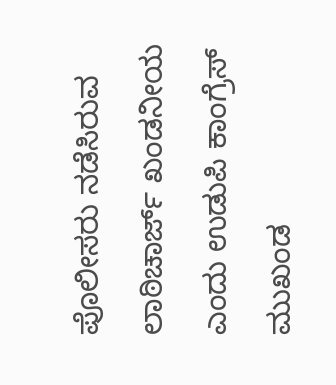ಪೊಲೀಸರು ನಡೆಸಿರುವ ಲಾಠಿಚಾರ್ಜ್ ಖಂಡನೀಯ ಎಂದು ಉಡುಪಿ ಕಾಂಗ್ರೆಸ್ ಮುಖಂಡ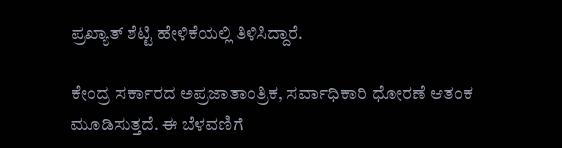ಪ್ರಖ್ಯಾತ್ ಶೆಟ್ಟಿ ಹೇಳಿಕೆಯಲ್ಲಿ ತಿಳಿಸಿದ್ದಾರೆ.

ಕೇಂದ್ರ ಸರ್ಕಾರದ ಅಪ್ರಜಾತಾಂತ್ರಿಕ, ಸರ್ವಾಧಿಕಾರಿ ಧೋರಣೆ ಆತಂಕ ಮೂಡಿಸುತ್ತದೆ. ಈ ಬೆಳವಣಿಗೆ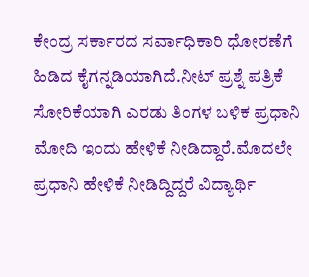ಕೇಂದ್ರ ಸರ್ಕಾರದ ಸರ್ವಾಧಿಕಾರಿ ಧೋರಣೆಗೆ ಹಿಡಿದ ಕೈಗನ್ನಡಿಯಾಗಿದೆ.ನೀಟ್ ಪ್ರಶ್ನೆ ಪತ್ರಿಕೆ ಸೋರಿಕೆಯಾಗಿ ಎರಡು ತಿಂಗಳ ಬಳಿಕ ಪ್ರಧಾನಿ ಮೋದಿ ಇಂದು ಹೇಳಿಕೆ ನೀಡಿದ್ದಾರೆ.ಮೊದಲೇ ಪ್ರಧಾನಿ ಹೇಳಿಕೆ ನೀಡಿದ್ದಿದ್ದರೆ ವಿದ್ಯಾರ್ಥಿ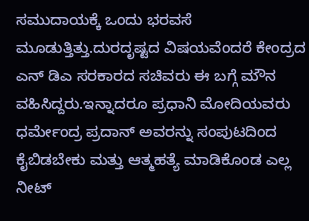ಸಮುದಾಯಕ್ಕೆ ಒಂದು ಭರವಸೆ ಮೂಡುತ್ತಿತ್ತು.ದುರದೃಷ್ಟದ ವಿಷಯವೆಂದರೆ ಕೇಂದ್ರದ ಎನ್ ಡಿಎ ಸರಕಾರದ ಸಚಿವರು ಈ ಬಗ್ಗೆ ಮೌನ ವಹಿಸಿದ್ದರು.ಇನ್ನಾದರೂ ಪ್ರಧಾನಿ‌ ಮೋದಿಯವರು ಧರ್ಮೇಂದ್ರ ಪ್ರದಾನ್ ಅವರನ್ನು ಸಂಪುಟದಿಂದ ಕೈಬಿಡಬೇಕು ಮತ್ತು ಆತ್ಮಹತ್ಯೆ ಮಾಡಿಕೊಂಡ ಎಲ್ಲ ನೀಟ್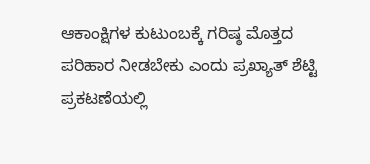ಆಕಾಂಕ್ಷಿಗಳ ಕುಟುಂಬಕ್ಕೆ ಗರಿಷ್ಠ ಮೊತ್ತದ ಪರಿಹಾರ ನೀಡಬೇಕು ಎಂದು ಪ್ರಖ್ಯಾತ್ ಶೆಟ್ಟಿ ಪ್ರಕಟಣೆಯಲ್ಲಿ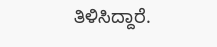ತಿಳಿಸಿದ್ದಾರೆ.